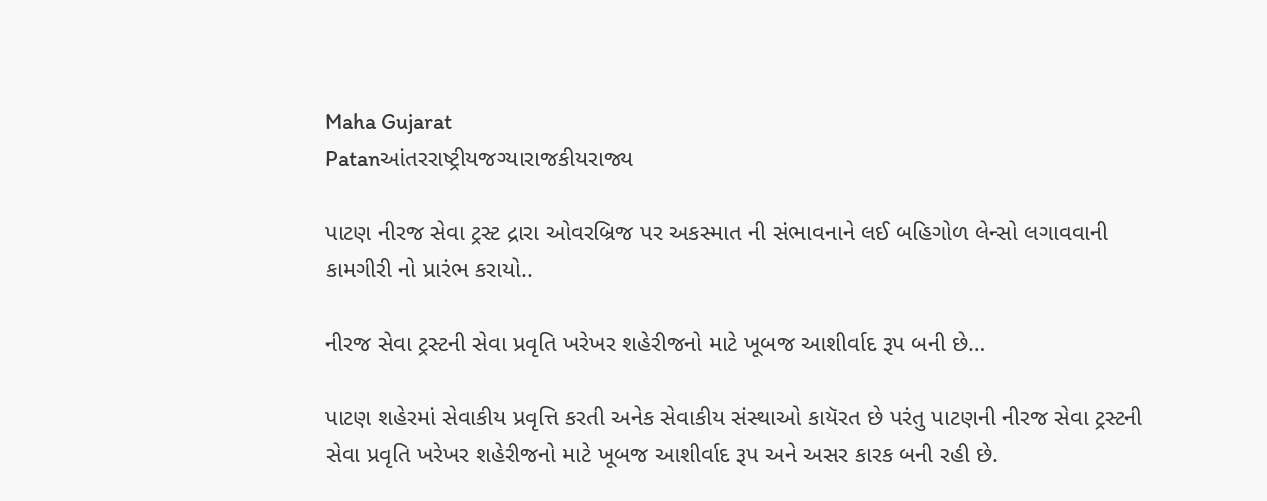Maha Gujarat
Patanઆંતરરાષ્ટ્રીયજગ્યારાજકીયરાજ્ય

પાટણ નીરજ સેવા ટ્રસ્ટ દ્રારા ઓવરબ્રિજ પર અકસ્માત ની સંભાવનાને લઈ બહિગોળ લેન્સો લગાવવાની કામગીરી નો પ્રારંભ કરાયો..

નીરજ સેવા ટ્રસ્ટની સેવા પ્રવૃતિ ખરેખર શહેરીજનો માટે ખૂબજ આશીર્વાદ રૂપ બની છે…

પાટણ શહેરમાં સેવાકીય પ્રવૃત્તિ કરતી અનેક સેવાકીય સંસ્થાઓ કાયૅરત છે પરંતુ પાટણની નીરજ સેવા ટ્રસ્ટની સેવા પ્રવૃતિ ખરેખર શહેરીજનો માટે ખૂબજ આશીર્વાદ રૂપ અને અસર કારક બની રહી છે.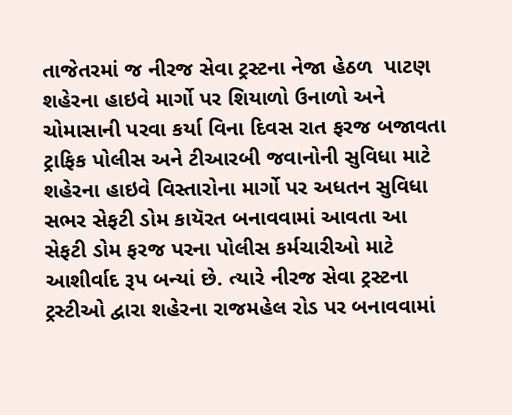તાજેતરમાં જ નીરજ સેવા ટ્રસ્ટના નેજા હેઠળ  પાટણ શહેરના હાઇવે માર્ગો પર શિયાળો ઉનાળો અને ચોમાસાની પરવા કર્યા વિના દિવસ રાત ફરજ બજાવતા ટ્રાફિક પોલીસ અને ટીઆરબી જવાનોની સુવિધા માટે શહેરના હાઇવે વિસ્તારોના માર્ગો પર અધતન સુવિધા સભર સેફટી ડોમ કાયૅરત બનાવવામાં આવતા આ સેફટી ડોમ ફરજ પરના પોલીસ કર્મચારીઓ માટે આશીર્વાદ રૂપ બન્યાં છે. ત્યારે નીરજ સેવા ટ્રસ્ટના ટ્રસ્ટીઓ દ્વારા શહેરના રાજમહેલ રોડ પર બનાવવામાં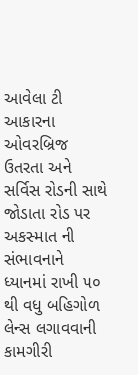આવેલા ટી આકારના ઓવરબ્રિજ ઉતરતા અને સર્વિસ રોડની સાથે જોડાતા રોડ પર અકસ્માત ની સંભાવનાને ધ્યાનમાં રાખી ૫૦ થી વધુ બહિગોળ લેન્સ લગાવવાની કામગીરી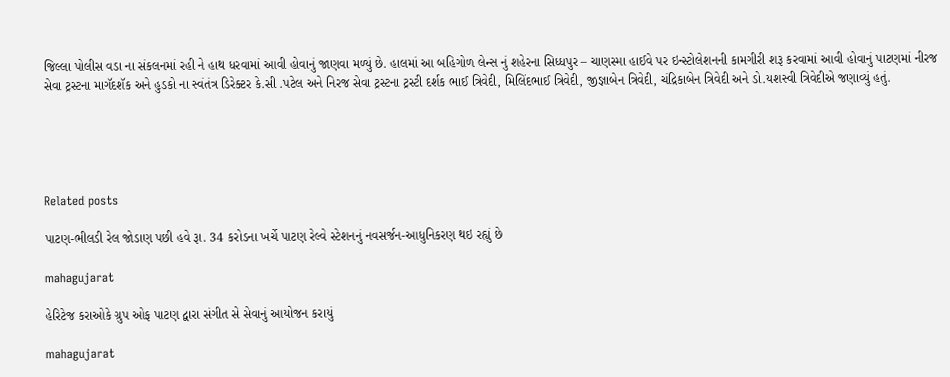જિલ્લા પોલીસ વડા ના સંકલનમાં રહી ને હાથ ધરવામાં આવી હોવાનું જાણવા મળ્યું છે. હાલમાં આ બહિગોળ લેન્સ નું શહેરના સિધ્ધપુર – ચાણસ્મા હાઈવે પર ઇન્સ્ટોલેશનની કામગીરી શરૂ કરવામાં આવી હોવાનું પાટણમાં નીરજ સેવા ટ્રસ્ટના માગૅદશૅક અને હુડકો ના સ્વંતંત્ર ડિરેક્ટર કે.સી .પટેલ અને નિરજ સેવા ટ્રસ્ટના ટ્રસ્ટી દર્શક ભાઈ ત્રિવેદી, મિલિંદભાઈ ત્રિવેદી, જીજ્ઞાબેન ત્રિવેદી, ચંદ્રિકાબેન ત્રિવેદી અને ડો.યશસ્વી ત્રિવેદીએ જણાવ્યું હતું.





Related posts

પાટણ-ભીલડી રેલ જોડાણ પછી હવે રૂા. 34 કરોડના ખર્ચે પાટણ રેલ્વે સ્ટેશનનું નવસર્જન-આધુનિકરણ થઇ રહ્યું છે

mahagujarat

હેરિટેજ કરાઓકે ગ્રુપ ઓફ પાટણ દ્વારા સંગીત સે સેવાનું આયોજન કરાયું

mahagujarat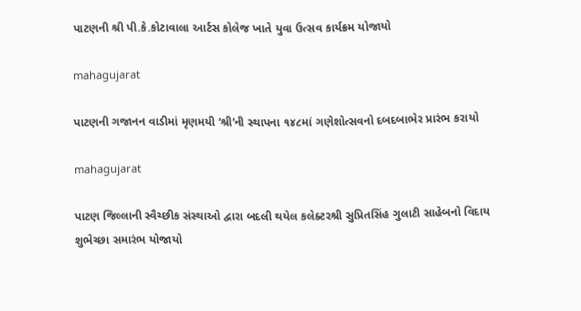પાટણની શ્રી પી.કે.કોટાવાલા આર્ટસ કોલેજ ખાતે યુવા ઉત્સવ કાર્યક્રમ યોજાયો

mahagujarat

પાટણની ગજાનન વાડીમાં મૃણમયી ‘શ્રી’ની સ્થાપના ૧૪૮માં ગણેશોત્સવનો દબદબાભેર પ્રારંભ કરાયો

mahagujarat

પાટણ જિલ્લાની સ્વૈચ્છીક સંસ્થાઓ દ્વારા બદલી થયેલ કલેક્ટરશ્રી સુપ્રિતસિંહ ગુલાટી સાહેબનો વિદાય શુભેચ્છા સમારંભ યોજાયો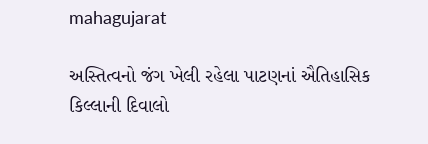mahagujarat

અસ્તિત્વનો જંગ ખેલી રહેલા પાટણનાં ઐતિહાસિક કિલ્લાની દિવાલો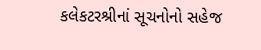કલેકટરશ્રીનાં સૂચનોનો સહેજ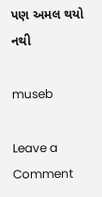પણ અમલ થયો નથી

museb

Leave a Comment